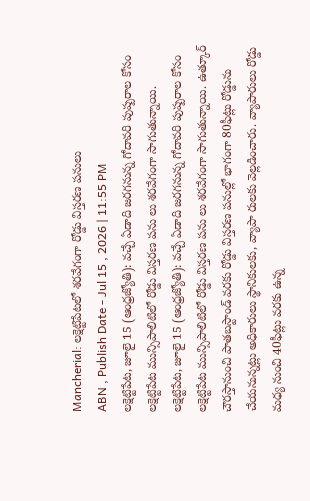Mancherial: లక్షెట్టిపేటలో శరవేగంగా రోడ్డు విస్తరణ పనులు
ABN , Publish Date - Jul 15 , 2026 | 11:55 PM
లక్షెట్టిపేట, జూలై 15 (ఆంధ్రజ్యోతి): వచ్చే ఏడాది జరగనున్న గోదావరి పుష్పరాల కోసం లక్షెట్టిపేట మున్సిపాలిటిలో రోడ్డు విస్తరణ పను లు శరవేగంగా సాగుతున్నాయి.
లక్షెట్టిపేట, జూలై 15 (ఆంధ్రజ్యోతి): వచ్చే ఏడాది జరగనున్న గోదావరి పుష్పరాల కోసం లక్షెట్టిపేట మున్సిపాలిటిలో రోడ్డు విస్తరణ పను లు శరవేగంగా సాగుతున్నాయి. ఉత్కూర్ చౌరస్తానుంచి పాతబస్టాండ్ వరకు రోడ్డు విస్తరణ పనుల్లో భాగంగా 80ఫీట్లు రోడ్డును చేయనున్నట్లు అధికారులు స్థానికులకు, వ్యాపా రులకు వెల్లడించారు. వ్యాపారులు రోడ్డు మధ్య నుంచి 40ఫీట్లు వరకు ఉన్న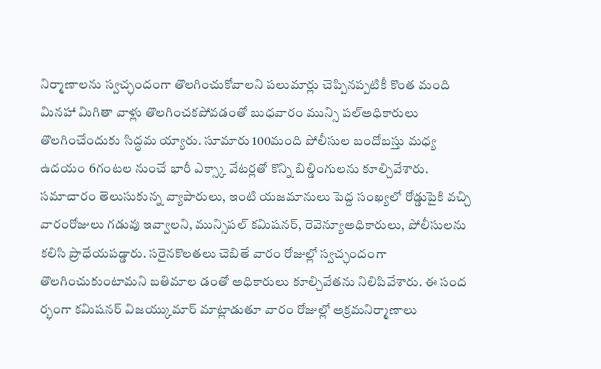నిర్మాణాలను స్వచ్ఛందంగా తొలగించుకోవాలని పలుమార్లు చెప్పినప్పటికీ కొంత మంది మినహా మిగితా వాళ్లు తొలగించకపోవడంతో బుధవారం మున్సి పల్అధికారులు తొలగించేందుకు సిద్ధమ య్యారు. సూమారు 100మంది పోలీసుల బందోబస్తు మధ్య ఉదయం 6గంటల నుంచే భారీ ఎక్స్కా వేటర్లతో కొన్ని బిల్డింగులను కూల్చివేశారు. సమాచారం తెలుసుకున్న వ్యాపారులు, ఇంటి యజమానులు పెద్ద సంఖ్యలో రోడ్డుపైకి వచ్చి వారంరోజులు గడువు ఇవ్వాలని, మున్సిపల్ కమిషనర్, రెవెన్యూఅధికారులు, పోలీసులను కలిసి ప్రాధేయపడ్డారు. సరైనకొలతలు చెబితే వారం రోజుల్లో స్వచ్ఛందంగా తొలగించుకుంటామని బతిమాల డంతో అధికారులు కూల్చివేతను నిలిపివేశారు. ఈ సంద ర్భంగా కమిషనర్ విజయ్కుమార్ మాట్లాడుతూ వారం రోజుల్లో అక్రమనిర్మాణాలు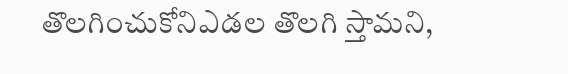తొలగించుకోనిఎడల తొలగి స్తామని,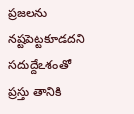ప్రజలను నష్టపెట్టకూడదని సదుద్దేఽశంతో ప్రస్తు తానికి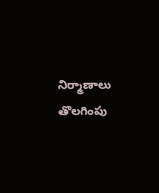నిర్మాణాలు తొలగింపు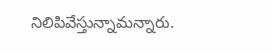నిలిపివేస్తున్నామన్నారు.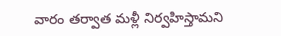వారం తర్వాత మళ్లీ నిర్వహిస్తామని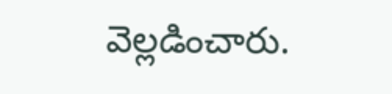వెల్లడించారు.